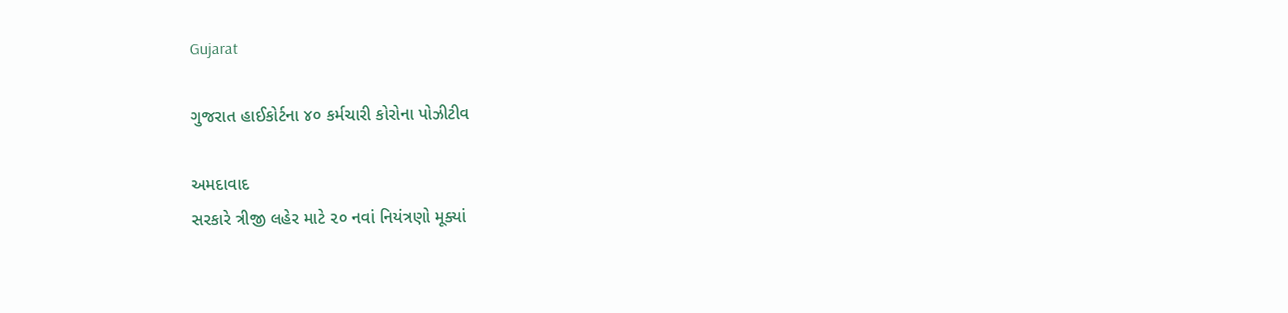Gujarat

ગુજરાત હાઈકોર્ટના ૪૦ કર્મચારી કોરોના પોઝીટીવ

અમદાવાદ
સરકારે ત્રીજી લહેર માટે ૨૦ નવાં નિયંત્રણો મૂક્યાં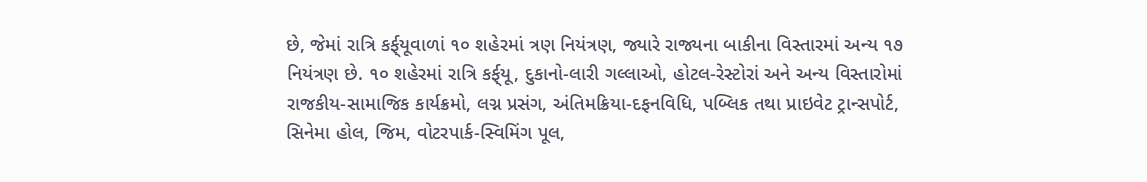છે, જેમાં રાત્રિ કર્ફ્‌યૂવાળાં ૧૦ શહેરમાં ત્રણ નિયંત્રણ, જ્યારે રાજ્યના બાકીના વિસ્તારમાં અન્ય ૧૭ નિયંત્રણ છે. ૧૦ શહેરમાં રાત્રિ કર્ફ્‌યૂ, દુકાનો-લારી ગલ્લાઓ, હોટલ-રેસ્ટોરાં અને અન્ય વિસ્તારોમાં રાજકીય-સામાજિક કાર્યક્રમો, લગ્ન પ્રસંગ, અંતિમક્રિયા-દફનવિધિ, પબ્લિક તથા પ્રાઇવેટ ટ્રાન્સપોર્ટ, સિનેમા હોલ, જિમ, વોટરપાર્ક-સ્વિમિંગ પૂલ,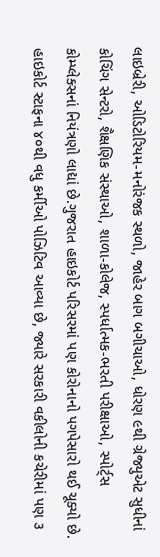લાઇબ્રેરી, ઓડિટોરિયમ-મનોરંજક સ્થળો, જાહેર બાગ બગીચાઓ, ધોરણ ૯થી ગ્રેજ્યુએટ સુધીનાં કોચિંગ સેન્ટરો, શૈક્ષણિક સંસ્થાઓ, શાળા-કોલેજ, સ્પર્ધાત્મક-ભરતી પરીક્ષાઓ, સ્પોર્ટ્‌સ કોમ્પ્લેક્સનાં નિયંત્રણો લાદ્યાં છે.ગુજરાત હાઇકોર્ટ પરિસરમાં પણ કોરોનાનો પગપેસારો થઈ ચૂક્યો છે. હાઇકોર્ટ સ્ટાફના ૪૦થી વધુ કર્મીઓ પોઝિટિવ આવ્યા છે, જ્યારે સરકારી વકીલોની કચેરીમાં પણ ૩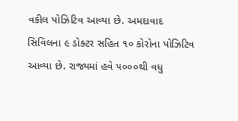વકીલ પોઝિટિવ આવ્યા છે. અમદાવાદ સિવિલના ૯ ડોક્ટર સહિત ૧૦ કોરોના પોઝિટિવ આવ્યા છે. રાજ્યમાં હવે ૫૦૦૦થી વધુ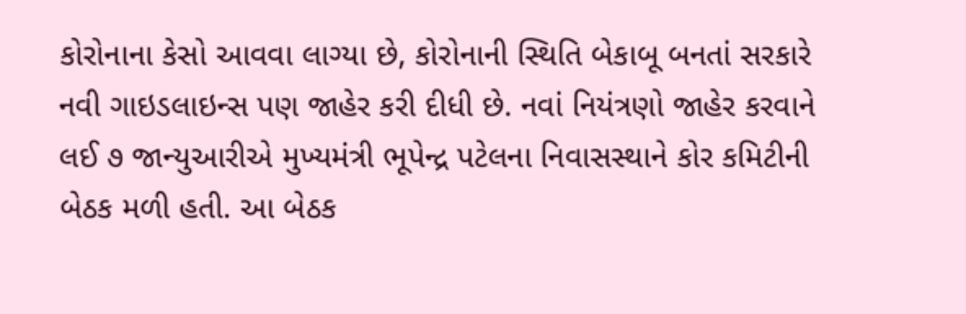કોરોનાના કેસો આવવા લાગ્યા છે, કોરોનાની સ્થિતિ બેકાબૂ બનતાં સરકારે નવી ગાઇડલાઇન્સ પણ જાહેર કરી દીધી છે. નવાં નિયંત્રણો જાહેર કરવાને લઈ ૭ જાન્યુઆરીએ મુખ્યમંત્રી ભૂપેન્દ્ર પટેલના નિવાસસ્થાને કોર કમિટીની બેઠક મળી હતી. આ બેઠક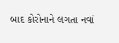બાદ કોરોનાને લગતા નવાં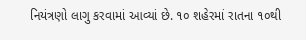નિયંત્રણો લાગુ કરવામાં આવ્યાં છે. ૧૦ શહેરમાં રાતના ૧૦થી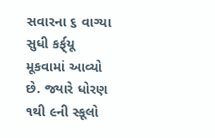સવારના ૬ વાગ્યા સુધી કર્ફ્‌યૂ મૂકવામાં આવ્યો છે. જ્યારે ધોરણ ૧થી ૯ની સ્કૂલો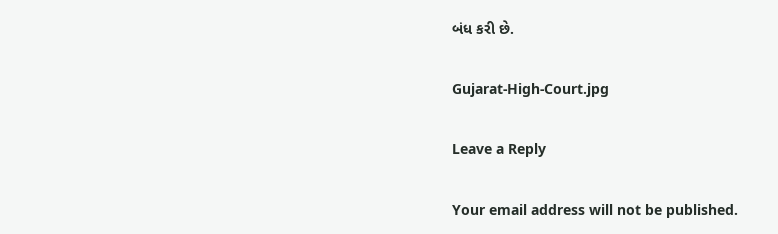બંધ કરી છે.

Gujarat-High-Court.jpg

Leave a Reply

Your email address will not be published.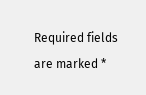Required fields are marked *